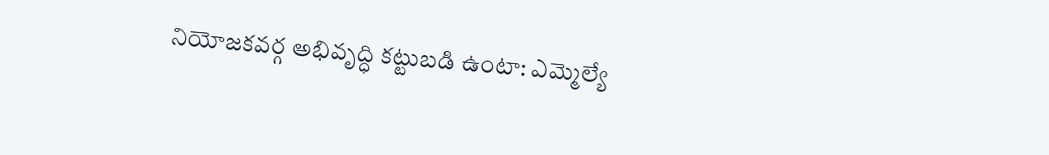నియోజకవర్గ అభివృద్ధి కట్టుబడి ఉంటా: ఎమ్మెల్యే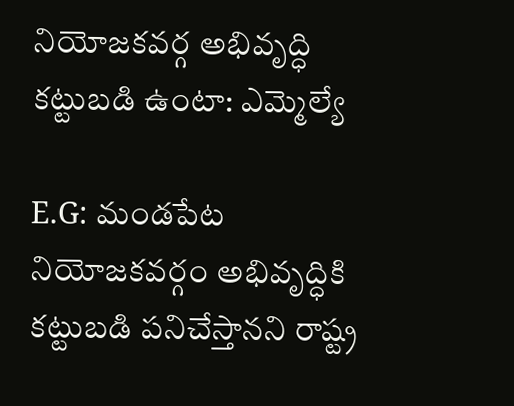నియోజకవర్గ అభివృద్ధి కట్టుబడి ఉంటా: ఎమ్మెల్యే

E.G: మండపేట నియోజకవర్గం అభివృద్ధికి కట్టుబడి పనిచేస్తానని రాష్ట్ర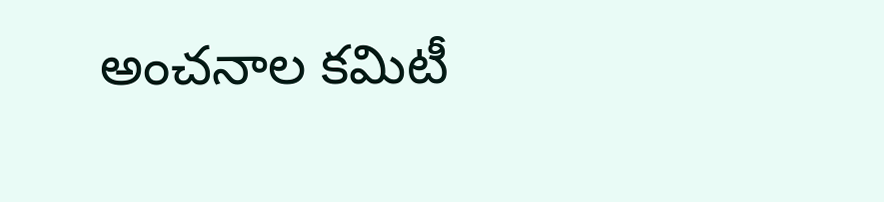అంచనాల కమిటీ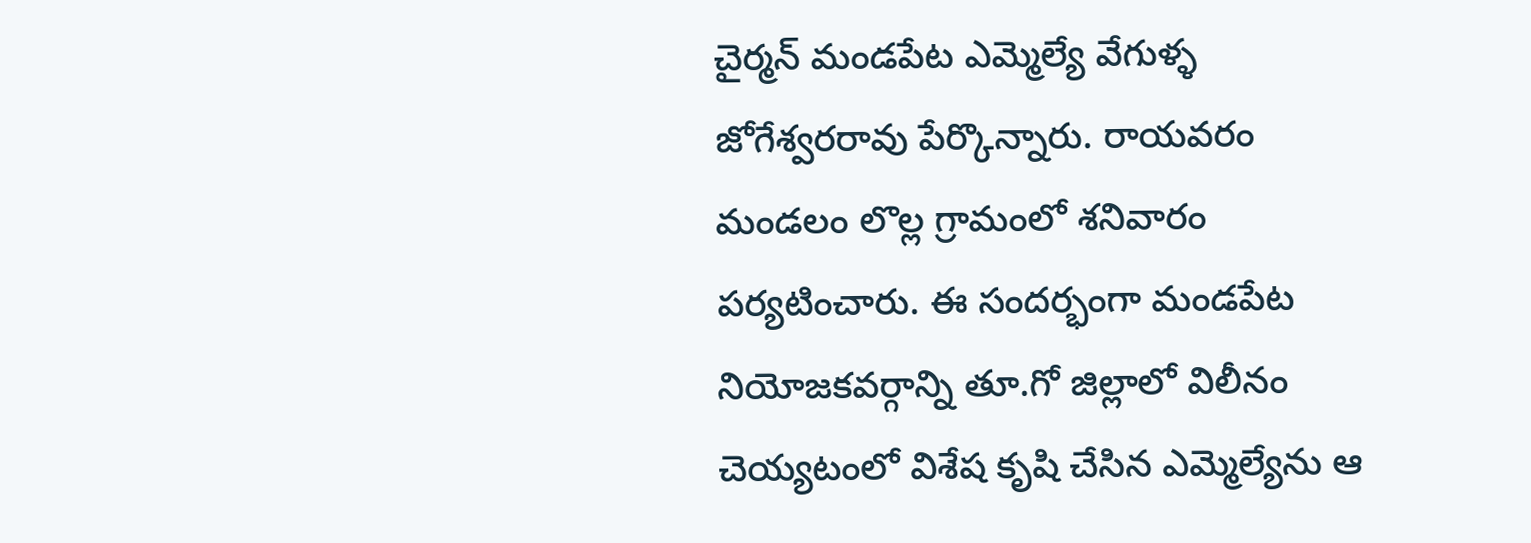చైర్మన్ మండపేట ఎమ్మెల్యే వేగుళ్ళ జోగేశ్వరరావు పేర్కొన్నారు. రాయవరం మండలం లొల్ల గ్రామంలో శనివారం పర్యటించారు. ఈ సందర్భంగా మండపేట నియోజకవర్గాన్ని తూ.గో జిల్లాలో విలీనం చెయ్యటంలో విశేష కృషి చేసిన ఎమ్మెల్యేను ఆ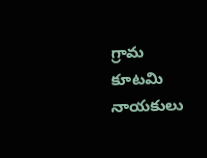గ్రామ కూటమి నాయకులు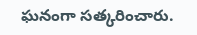ఘనంగా సత్కరించారు.